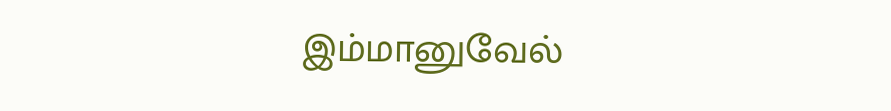இம்மானுவேல்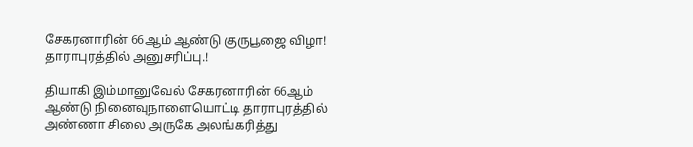சேகரனாரின் 66ஆம் ஆண்டு குருபூஜை விழா! தாராபுரத்தில் அனுசரிப்பு.!

தியாகி இம்மானுவேல் சேகரனாரின் 66ஆம் ஆண்டு நினைவுநாளையொட்டி தாராபுரத்தில் அண்ணா சிலை அருகே அலங்கரித்து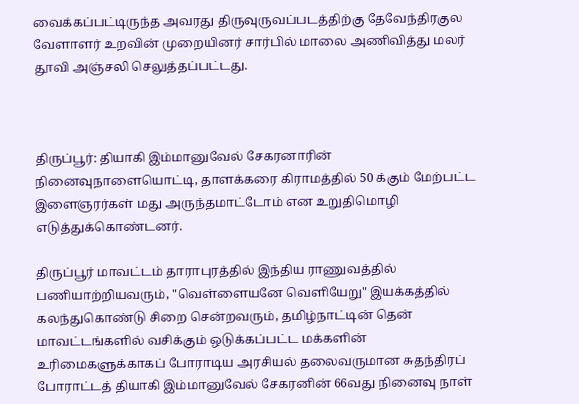வைக்கப்பட்டிருந்த அவரது திருவுருவப்படத்திற்கு தேவேந்திரகுல வேளாளர் உறவின் முறையினர் சார்பில் மாலை அணிவித்து மலர் தூவி அஞ்சலி செலுத்தப்பட்டது.



திருப்பூர்: தியாகி இம்மானுவேல் சேகரனாரின் நினைவுநாளையொட்டி, தாளக்கரை கிராமத்தில் 50 க்கும் மேற்பட்ட இளைஞரர்கள் மது அருந்தமாட்டோம் என உறுதிமொழி எடுத்துக்கொண்டனர்.

திருப்பூர் மாவட்டம் தாராபுரத்தில் இந்திய ராணுவத்தில் பணியாற்றியவரும், "வெள்ளையனே வெளியேறு" இயக்கத்தில் கலந்துகொண்டு சிறை சென்றவரும், தமிழ்நாட்டின் தென் மாவட்டங்களில் வசிக்கும் ஒடுக்கப்பட்ட மக்களின் உரிமைகளுக்காகப் போராடிய அரசியல் தலைவருமான சுதந்திரப் போராட்டத் தியாகி இம்மானுவேல் சேகரனின் 66வது நினைவு நாள்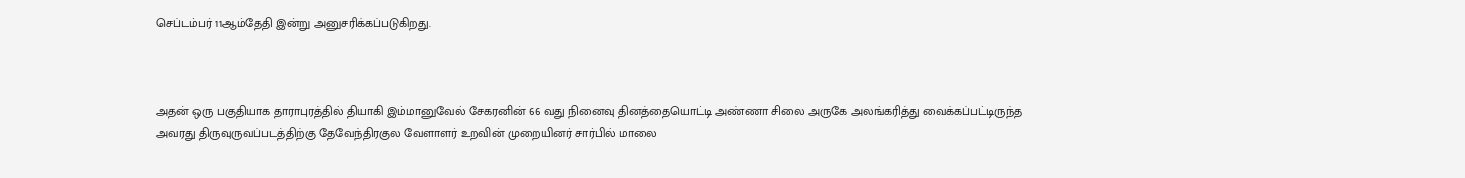செப்டம்பர் 11ஆம்தேதி இன்று அனுசரிக்கப்படுகிறது.



அதன் ஒரு பகுதியாக தாராபுரத்தில் தியாகி இம்மானுவேல் சேகரனின் 66 வது நினைவு தினத்தையொட்டி அண்ணா சிலை அருகே அலங்கரித்து வைக்கப்பட்டிருந்த அவரது திருவுருவப்படத்திற்கு தேவேந்திரகுல வேளாளர் உறவின் முறையினர் சார்பில் மாலை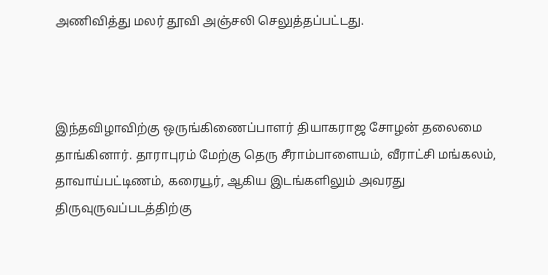அணிவித்து மலர் தூவி அஞ்சலி செலுத்தப்பட்டது.



இந்தவிழாவிற்கு ஒருங்கிணைப்பாளர் தியாகராஜ சோழன் தலைமை தாங்கினார். தாராபுரம் மேற்கு தெரு சீராம்பாளையம், வீராட்சி மங்கலம், தாவாய்பட்டிணம், கரையூர், ஆகிய இடங்களிலும் அவரது திருவுருவப்படத்திற்கு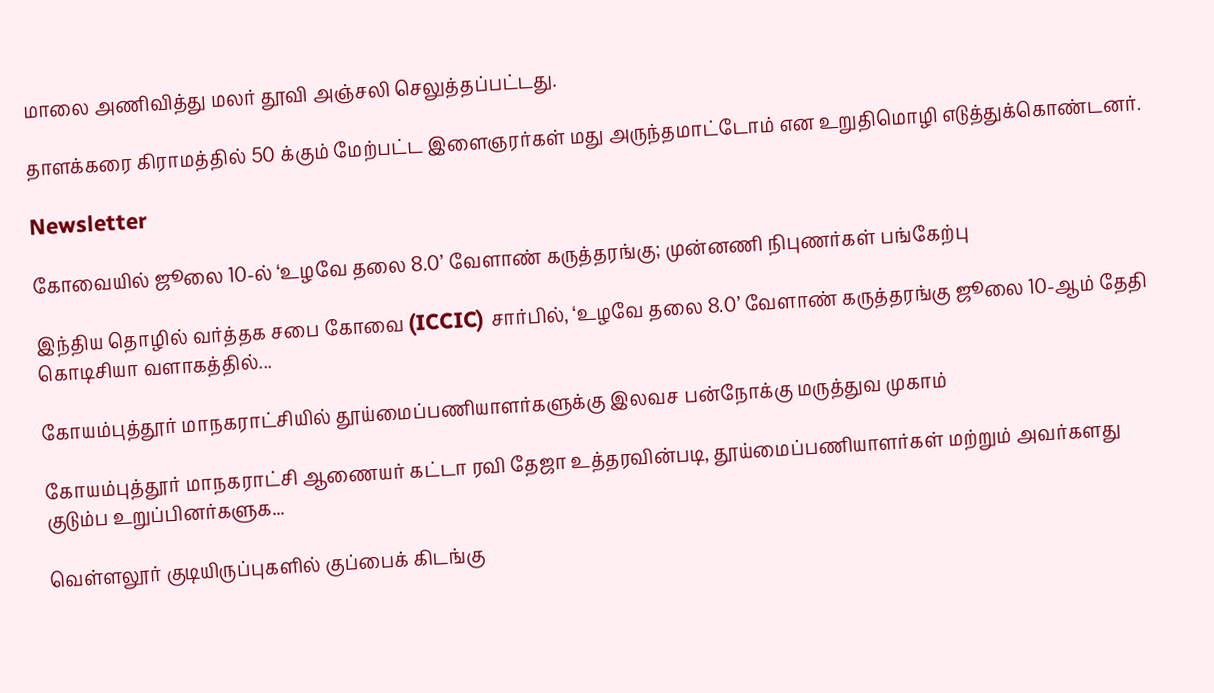மாலை அணிவித்து மலர் தூவி அஞ்சலி செலுத்தப்பட்டது.

தாளக்கரை கிராமத்தில் 50 க்கும் மேற்பட்ட இளைஞரர்கள் மது அருந்தமாட்டோம் என உறுதிமொழி எடுத்துக்கொண்டனர்.

Newsletter

கோவையில் ஜூலை 10-ல் ‘உழவே தலை 8.0’ வேளாண் கருத்தரங்கு; முன்னணி நிபுணர்கள் பங்கேற்பு

இந்திய தொழில் வர்த்தக சபை கோவை (ICCIC) சார்பில், ‘உழவே தலை 8.0’ வேளாண் கருத்தரங்கு ஜூலை 10-ஆம் தேதி கொடிசியா வளாகத்தில்...

கோயம்புத்தூர் மாநகராட்சியில் தூய்மைப்பணியாளர்களுக்கு இலவச பன்நோக்கு மருத்துவ முகாம்

கோயம்புத்தூர் மாநகராட்சி ஆணையர் கட்டா ரவி தேஜா உத்தரவின்படி, தூய்மைப்பணியாளர்கள் மற்றும் அவர்களது குடும்ப உறுப்பினர்களுக...

வெள்ளலூர் குடியிருப்புகளில் குப்பைக் கிடங்கு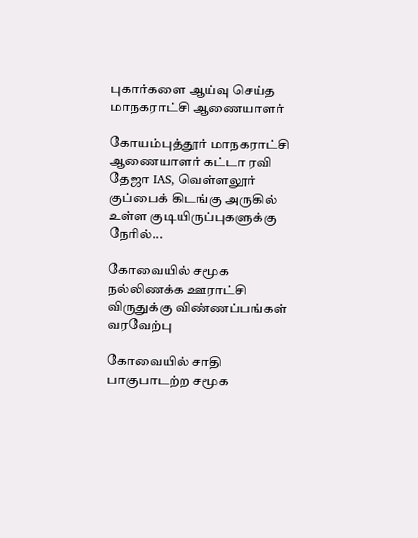புகார்களை ஆய்வு செய்த மாநகராட்சி ஆணையாளர்

கோயம்புத்தூர் மாநகராட்சி ஆணையாளர் கட்டா ரவி தேஜா IAS, வெள்ளலூர் குப்பைக் கிடங்கு அருகில் உள்ள குடியிருப்புகளுக்கு நேரில்...

கோவையில் சமூக நல்லிணக்க ஊராட்சி விருதுக்கு விண்ணப்பங்கள் வரவேற்பு

கோவையில் சாதி பாகுபாடற்ற சமூக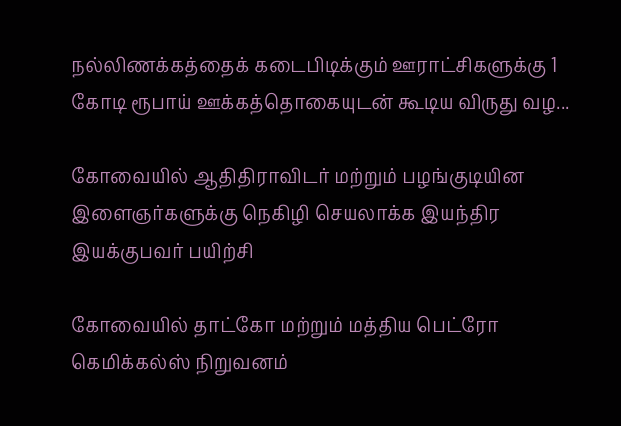நல்லிணக்கத்தைக் கடைபிடிக்கும் ஊராட்சிகளுக்கு 1 கோடி ரூபாய் ஊக்கத்தொகையுடன் கூடிய விருது வழ...

கோவையில் ஆதிதிராவிடர் மற்றும் பழங்குடியின இளைஞர்களுக்கு நெகிழி செயலாக்க இயந்திர இயக்குபவர் பயிற்சி

கோவையில் தாட்கோ மற்றும் மத்திய பெட்ரோ கெமிக்கல்ஸ் நிறுவனம்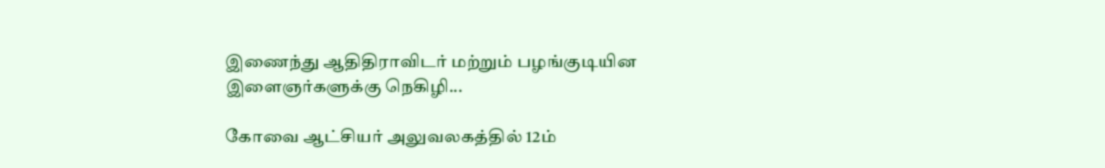இணைந்து ஆதிதிராவிடர் மற்றும் பழங்குடியின இளைஞர்களுக்கு நெகிழி...

கோவை ஆட்சியர் அலுவலகத்தில் 12ம்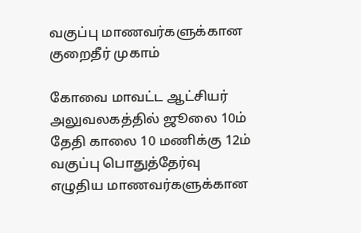வகுப்பு மாணவர்களுக்கான குறைதீர் முகாம்

கோவை மாவட்ட ஆட்சியர் அலுவலகத்தில் ஜூலை 10ம் தேதி காலை 10 மணிக்கு 12ம் வகுப்பு பொதுத்தேர்வு எழுதிய மாணவர்களுக்கான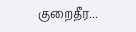குறைதீர...